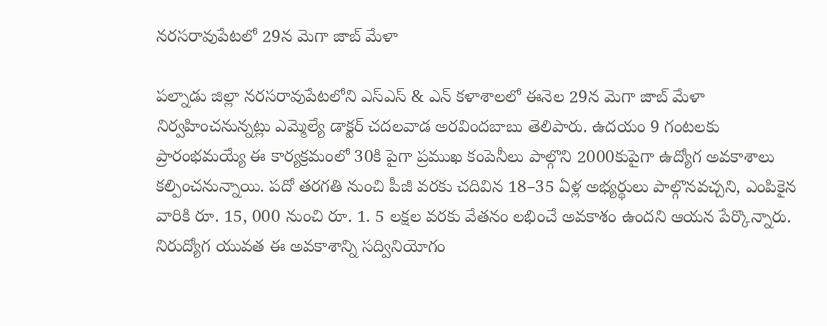నరసరావుపేటలో 29న మెగా జాబ్ మేళా

పల్నాడు జిల్లా నరసరావుపేటలోని ఎస్ఎస్ & ఎన్ కళాశాలలో ఈనెల 29న మెగా జాబ్ మేళా నిర్వహించనున్నట్లు ఎమ్మెల్యే డాక్టర్ చదలవాడ అరవిందబాబు తెలిపారు. ఉదయం 9 గంటలకు ప్రారంభమయ్యే ఈ కార్యక్రమంలో 30కి పైగా ప్రముఖ కంపెనీలు పాల్గొని 2000కుపైగా ఉద్యోగ అవకాశాలు కల్పించనున్నాయి. పదో తరగతి నుంచి పీజీ వరకు చదివిన 18–35 ఏళ్ల అభ్యర్థులు పాల్గొనవచ్చని, ఎంపికైన వారికి రూ. 15, 000 నుంచి రూ. 1. 5 లక్షల వరకు వేతనం లభించే అవకాశం ఉందని ఆయన పేర్కొన్నారు. నిరుద్యోగ యువత ఈ అవకాశాన్ని సద్వినియోగం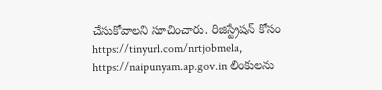చేసుకోవాలని సూచించారు. రిజిస్ట్రేషన్ కోసం https://tinyurl.com/nrtjobmela, https://naipunyam.ap.gov.in లింకులను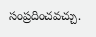సంప్రదించవచ్చు.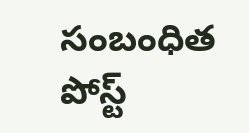సంబంధిత పోస్ట్